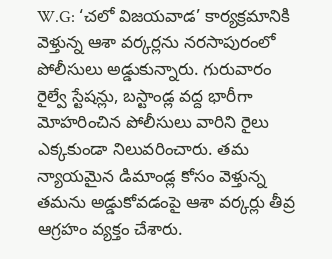W.G: ‘చలో విజయవాడ’ కార్యక్రమానికి వెళ్తున్న ఆశా వర్కర్లను నరసాపురంలో పోలీసులు అడ్డుకున్నారు. గురువారం రైల్వే స్టేషన్లు, బస్టాండ్ల వద్ద భారీగా మోహరించిన పోలీసులు వారిని రైలు ఎక్కకుండా నిలువరించారు. తమ న్యాయమైన డిమాండ్ల కోసం వెళ్తున్న తమను అడ్డుకోవడంపై ఆశా వర్కర్లు తీవ్ర ఆగ్రహం వ్యక్తం చేశారు.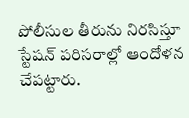పోలీసుల తీరును నిరసిస్తూ స్టేషన్ పరిసరాల్లో ఆందోళన చేపట్టారు.